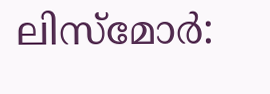ലിസ്മോർ: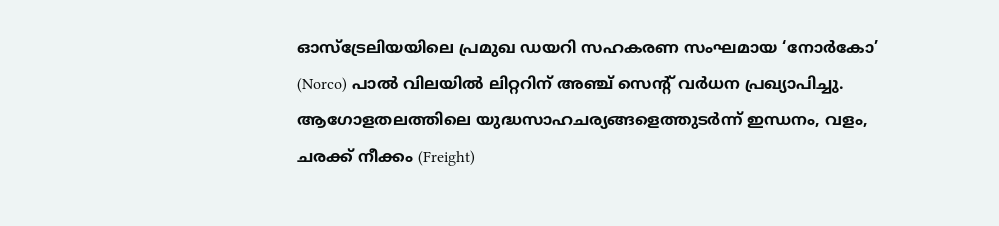ഓസ്ട്രേലിയയിലെ പ്രമുഖ ഡയറി സഹകരണ സംഘമായ ‘നോർകോ’ (Norco) പാൽ വിലയിൽ ലിറ്ററിന് അഞ്ച് സെൻ്റ് വർധന പ്രഖ്യാപിച്ചു. ആഗോളതലത്തിലെ യുദ്ധസാഹചര്യങ്ങളെത്തുടർന്ന് ഇന്ധനം, വളം, ചരക്ക് നീക്കം (Freight)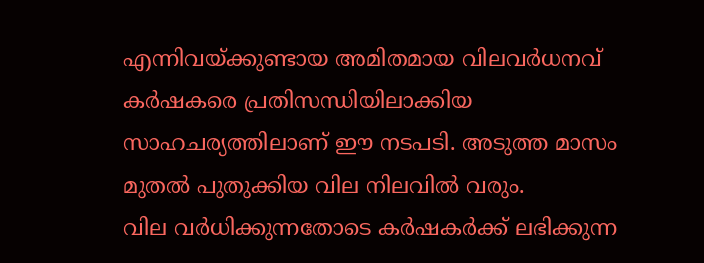എന്നിവയ്ക്കുണ്ടായ അമിതമായ വിലവർധനവ് കർഷകരെ പ്രതിസന്ധിയിലാക്കിയ സാഹചര്യത്തിലാണ് ഈ നടപടി. അടുത്ത മാസം മുതൽ പുതുക്കിയ വില നിലവിൽ വരും.
വില വർധിക്കുന്നതോടെ കർഷകർക്ക് ലഭിക്കുന്ന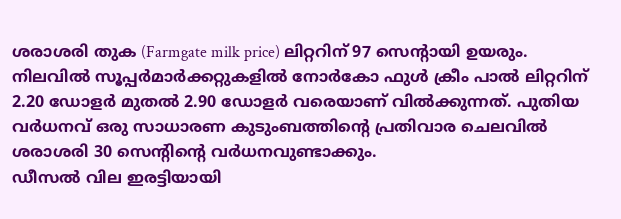ശരാശരി തുക (Farmgate milk price) ലിറ്ററിന് 97 സെൻ്റായി ഉയരും. നിലവിൽ സൂപ്പർമാർക്കറ്റുകളിൽ നോർകോ ഫുൾ ക്രീം പാൽ ലിറ്ററിന് 2.20 ഡോളർ മുതൽ 2.90 ഡോളർ വരെയാണ് വിൽക്കുന്നത്. പുതിയ വർധനവ് ഒരു സാധാരണ കുടുംബത്തിൻ്റെ പ്രതിവാര ചെലവിൽ ശരാശരി 30 സെൻ്റിൻ്റെ വർധനവുണ്ടാക്കും.
ഡീസൽ വില ഇരട്ടിയായി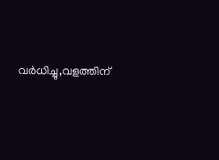വർധിച്ചു,വളത്തിന്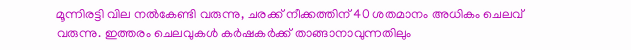മൂന്നിരട്ടി വില നൽകേണ്ടി വരുന്നു, ചരക്ക് നീക്കത്തിന് 40 ശതമാനം അധികം ചെലവ് വരുന്നു. ഇത്തരം ചെലവുകൾ കർഷകർക്ക് താങ്ങാനാവുന്നതിലും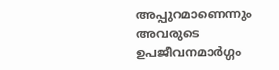അപ്പുറമാണെന്നും അവരുടെ ഉപജീവനമാർഗ്ഗം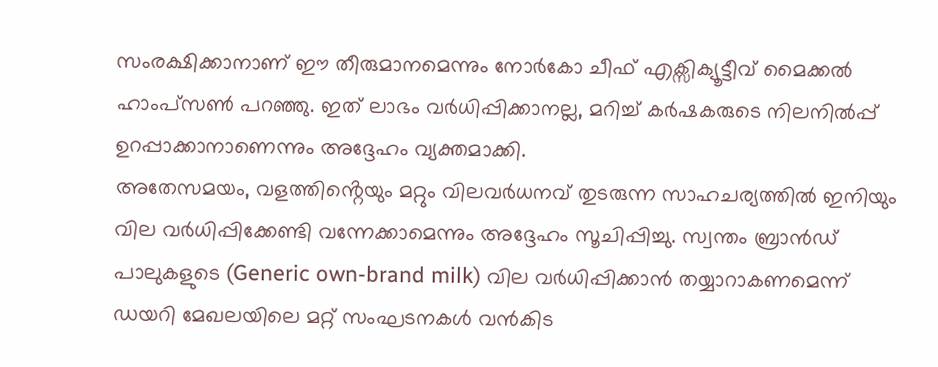സംരക്ഷിക്കാനാണ് ഈ തീരുമാനമെന്നും നോർകോ ചീഫ് എക്സിക്യൂട്ടീവ് മൈക്കൽ ഹാംപ്സൺ പറഞ്ഞു. ഇത് ലാഭം വർധിപ്പിക്കാനല്ല, മറിച്ച് കർഷകരുടെ നിലനിൽപ്പ് ഉറപ്പാക്കാനാണെന്നും അദ്ദേഹം വ്യക്തമാക്കി.
അതേസമയം, വളത്തിൻ്റെയും മറ്റും വിലവർധനവ് തുടരുന്ന സാഹചര്യത്തിൽ ഇനിയും വില വർധിപ്പിക്കേണ്ടി വന്നേക്കാമെന്നും അദ്ദേഹം സൂചിപ്പിച്ചു. സ്വന്തം ബ്രാൻഡ് പാലുകളുടെ (Generic own-brand milk) വില വർധിപ്പിക്കാൻ തയ്യാറാകണമെന്ന് ഡയറി മേഖലയിലെ മറ്റ് സംഘടനകൾ വൻകിട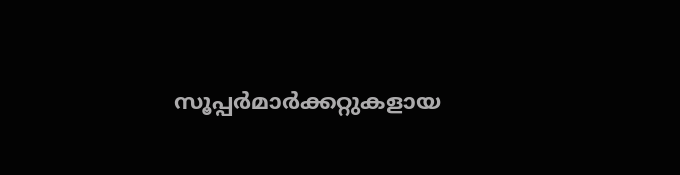സൂപ്പർമാർക്കറ്റുകളായ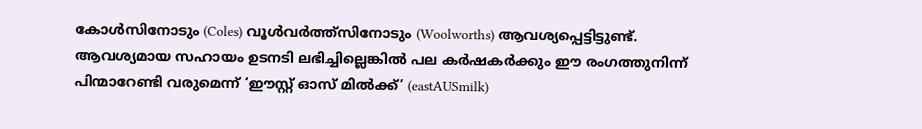കോൾസിനോടും (Coles) വൂൾവർത്ത്സിനോടും (Woolworths) ആവശ്യപ്പെട്ടിട്ടുണ്ട്. ആവശ്യമായ സഹായം ഉടനടി ലഭിച്ചില്ലെങ്കിൽ പല കർഷകർക്കും ഈ രംഗത്തുനിന്ന് പിന്മാറേണ്ടി വരുമെന്ന് ‘ഈസ്റ്റ് ഓസ് മിൽക്ക്’ (eastAUSmilk)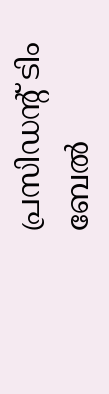പ്രസിഡൻ്റ് ടിം ബേൽ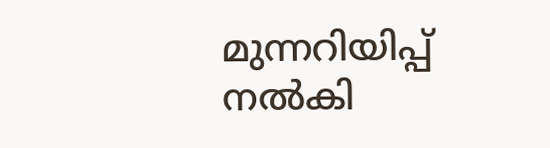മുന്നറിയിപ്പ് നൽകി